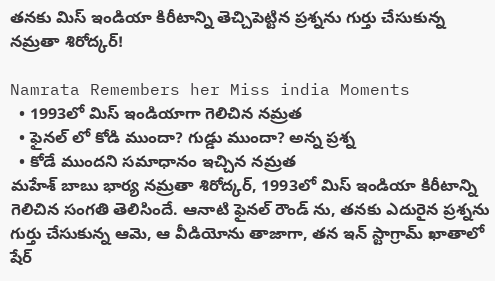తనకు మిస్ ఇండియా కిరీటాన్ని తెచ్చిపెట్టిన ప్రశ్నను గుర్తు చేసుకున్న నమ్రతా శిరోద్కర్!

Namrata Remembers her Miss india Moments
  • 1993లో మిస్ ఇండియాగా గెలిచిన నమ్రత
  • ఫైనల్ లో కోడి ముందా? గుడ్డు ముందా? అన్న ప్రశ్న
  • కోడే ముందని సమాధానం ఇచ్చిన నమ్రత
మహేశ్ బాబు భార్య నమ్రతా శిరోద్కర్, 1993లో మిస్ ఇండియా కిరీటాన్ని గెలిచిన సంగతి తెలిసిందే. ఆనాటి ఫైనల్ రౌండ్ ను, తనకు ఎదురైన ప్రశ్నను గుర్తు చేసుకున్న ఆమె, ఆ వీడియోను తాజాగా, తన ఇన్ స్టాగ్రామ్ ఖాతాలో షేర్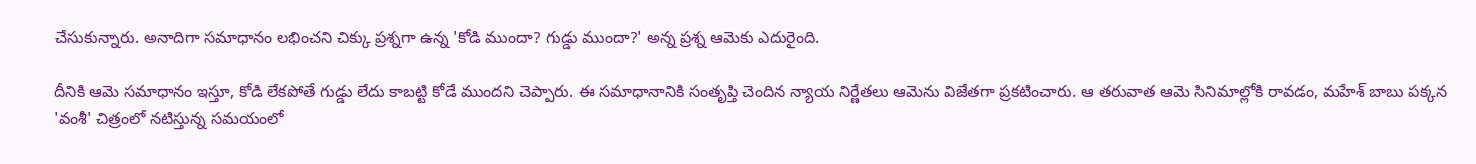చేసుకున్నారు. అనాదిగా సమాధానం లభించని చిక్కు ప్రశ్నగా ఉన్న 'కోడి ముందా? గుడ్డు ముందా?' అన్న ప్రశ్న ఆమెకు ఎదురైంది.

దీనికి ఆమె సమాధానం ఇస్తూ, కోడి లేకపోతే గుడ్డు లేదు కాబట్టి కోడే ముందని చెప్పారు. ఈ సమాధానానికి సంతృప్తి చెందిన న్యాయ నిర్ణేతలు ఆమెను విజేతగా ప్రకటించారు. ఆ తరువాత ఆమె సినిమాల్లోకి రావడం, మహేశ్ బాబు పక్కన 'వంశీ' చిత్రంలో నటిస్తున్న సమయంలో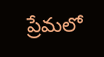ప్రేమలో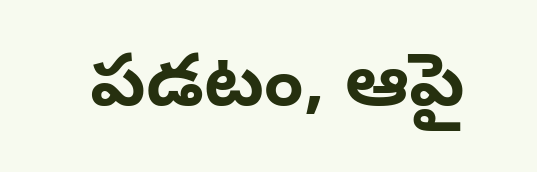పడటం, ఆపై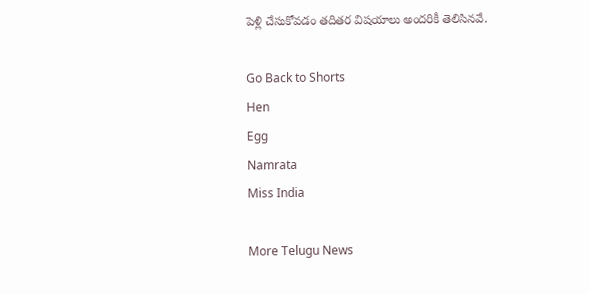పెళ్లి చేసుకోవడం తదితర విషయాలు అందరికీ తెలిసినవే.

Go Back to Shorts
Hen
Egg
Namrata
Miss India

More Telugu News